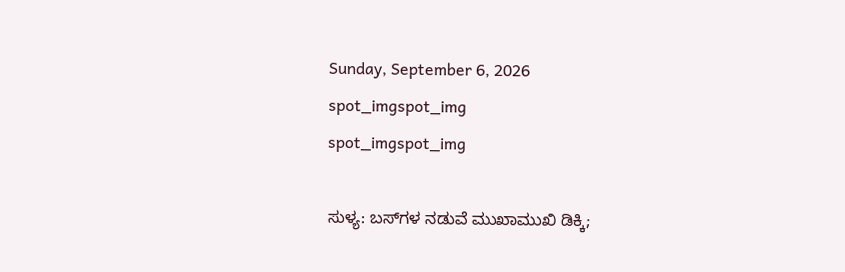Sunday, September 6, 2026
spot_imgspot_img
spot_imgspot_img

ಸುಳ್ಯ: ಬಸ್‌ಗಳ ನಡುವೆ ಮುಖಾಮುಖಿ ಡಿಕ್ಕಿ;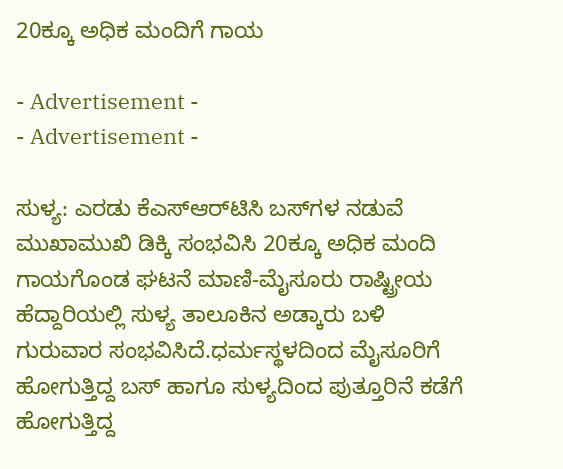20ಕ್ಕೂ ಅಧಿಕ ಮಂದಿಗೆ ಗಾಯ

- Advertisement -
- Advertisement -

ಸುಳ್ಯ: ಎರಡು ಕೆಎಸ್‌ಆರ್‌ಟಿಸಿ ಬಸ್‌ಗಳ ನಡುವೆ ಮುಖಾಮುಖಿ ಡಿಕ್ಕಿ ಸಂಭವಿಸಿ 20ಕ್ಕೂ ಅಧಿಕ ಮಂದಿ ಗಾಯಗೊಂಡ ಘಟನೆ ಮಾಣಿ-ಮೈಸೂರು ರಾಷ್ಟ್ರೀಯ ಹೆದ್ದಾರಿಯಲ್ಲಿ ಸುಳ್ಯ ತಾಲೂಕಿನ ಅಡ್ಕಾರು ಬಳಿ ಗುರುವಾರ ಸಂಭವಿಸಿದೆ.ಧರ್ಮಸ್ಥಳದಿಂದ ಮೈಸೂರಿಗೆ ಹೋಗುತ್ತಿದ್ದ ಬಸ್‌ ಹಾಗೂ ಸುಳ್ಯದಿಂದ ಪುತ್ತೂರಿನೆ ಕಡೆಗೆ ಹೋಗುತ್ತಿದ್ದ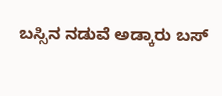ಬಸ್ಸಿನ ನಡುವೆ ಅಡ್ಕಾರು ಬಸ್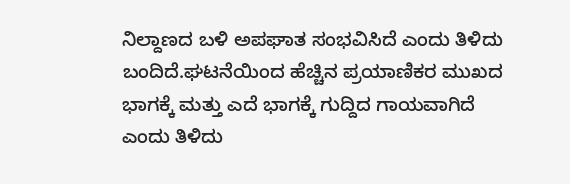ನಿಲ್ದಾಣದ ಬಳಿ ಅಪಘಾತ ಸಂಭವಿಸಿದೆ ಎಂದು ತಿಳಿದು ಬಂದಿದೆ.ಘಟನೆಯಿಂದ ಹೆಚ್ಚಿನ ಪ್ರಯಾಣಿಕರ ಮುಖದ ಭಾಗಕ್ಕೆ ಮತ್ತು ಎದೆ ಭಾಗಕ್ಕೆ ಗುದ್ದಿದ ಗಾಯವಾಗಿದೆ ಎಂದು ತಿಳಿದು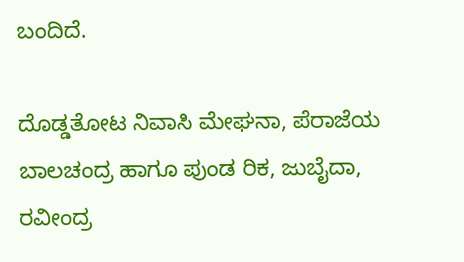ಬಂದಿದೆ.

ದೊಡ್ಡತೋಟ ನಿವಾಸಿ ಮೇಘನಾ, ಪೆರಾಜೆಯ ಬಾಲಚಂದ್ರ ಹಾಗೂ ಪುಂಡ ರಿಕ, ಜುಬೈದಾ, ರವೀಂದ್ರ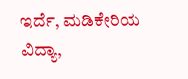ಇರ್ದೆ, ಮಡಿಕೇರಿಯ ವಿದ್ಯಾ,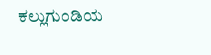ಕಲ್ಲುಗುಂಡಿಯ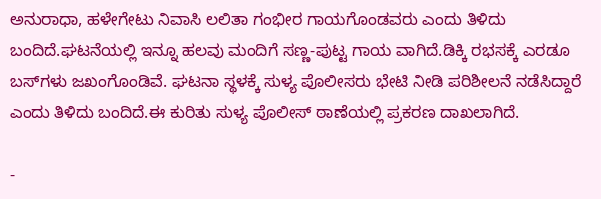ಅನುರಾಧಾ, ಹಳೇಗೇಟು ನಿವಾಸಿ ಲಲಿತಾ ಗಂಭೀರ ಗಾಯಗೊಂಡವರು ಎಂದು ತಿಳಿದು ಬಂದಿದೆ.ಘಟನೆಯಲ್ಲಿ ಇನ್ನೂ ಹಲವು ಮಂದಿಗೆ ಸಣ್ಣ-ಪುಟ್ಟ ಗಾಯ ವಾಗಿದೆ.ಡಿಕ್ಕಿ ರಭಸಕ್ಕೆ ಎರಡೂ ಬಸ್‌ಗಳು ಜಖಂಗೊಂಡಿವೆ. ಘಟನಾ ಸ್ಥಳಕ್ಕೆ ಸುಳ್ಯ ಪೊಲೀಸರು ಭೇಟಿ ನೀಡಿ ಪರಿಶೀಲನೆ ನಡೆಸಿದ್ದಾರೆ ಎಂದು ತಿಳಿದು ಬಂದಿದೆ.ಈ ಕುರಿತು ಸುಳ್ಯ‌ ಪೊಲೀಸ್ ಠಾಣೆಯಲ್ಲಿ ಪ್ರಕರಣ ದಾಖಲಾಗಿದೆ.

-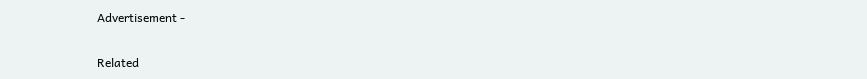Advertisement -

Related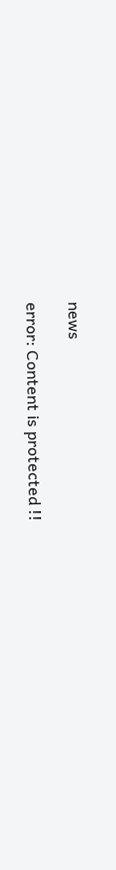news

error: Content is protected !!